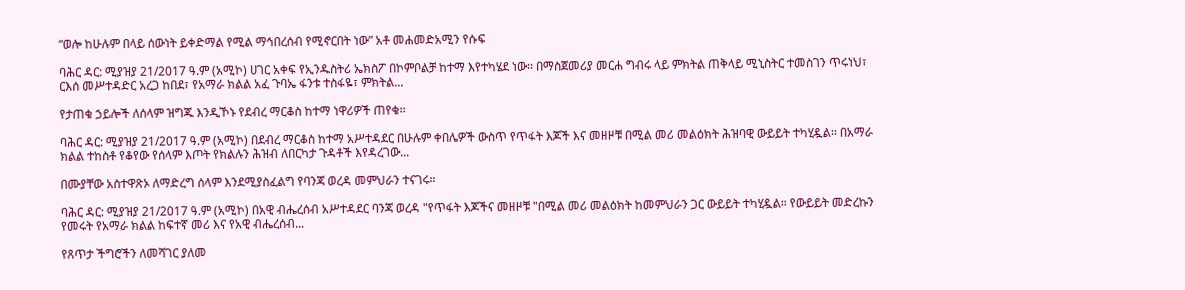“ወሎ ከሁሉም በላይ ሰውነት ይቀድማል የሚል ማኅበረሰብ የሚኖርበት ነው” አቶ መሐመድአሚን የሱፍ

ባሕር ዳር: ሚያዝያ 21/2017 ዓ.ም (አሚኮ) ሀገር አቀፍ የኢንዱስትሪ ኤክስፖ በኮምቦልቻ ከተማ እየተካሄደ ነው፡፡ በማስጀመሪያ መርሐ ግብሩ ላይ ምክትል ጠቅላይ ሚኒስትር ተመስገን ጥሩነህ፣ ርእሰ መሥተዳድር አረጋ ከበደ፣ የአማራ ክልል አፈ ጉባኤ ፋንቱ ተስፋዬ፣ ምክትል...

የታጠቁ ኃይሎች ለሰላም ዝግጁ እንዲኾኑ የደብረ ማርቆስ ከተማ ነዋሪዎች ጠየቁ፡፡

ባሕር ዳር: ሚያዝያ 21/2017 ዓ.ም (አሚኮ) በደብረ ማርቆስ ከተማ አሥተዳደር በሁሉም ቀበሌዎች ውስጥ የጥፋት እጆች እና መዘዞቹ በሚል መሪ መልዕክት ሕዝባዊ ውይይት ተካሂዷል፡፡ በአማራ ክልል ተከስቶ የቆየው የሰላም እጦት የክልሉን ሕዝብ ለበርካታ ጉዳቶች እየዳረገው...

በሙያቸው አስተዋጽኦ ለማድረግ ሰላም እንደሚያስፈልግ የባንጃ ወረዳ መምህራን ተናገሩ።

ባሕር ዳር: ሚያዝያ 21/2017 ዓ.ም (አሚኮ) በአዊ ብሔረሰብ አሥተዳደር ባንጃ ወረዳ "የጥፋት እጆችና መዘዞቹ "በሚል መሪ መልዕክት ከመምህራን ጋር ውይይት ተካሂዷል። የውይይት መድረኩን የመሩት የአማራ ክልል ከፍተኛ መሪ እና የአዊ ብሔረሰብ...

የጸጥታ ችግሮችን ለመሻገር ያለመ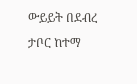ውይይት በደብረ ታቦር ከተማ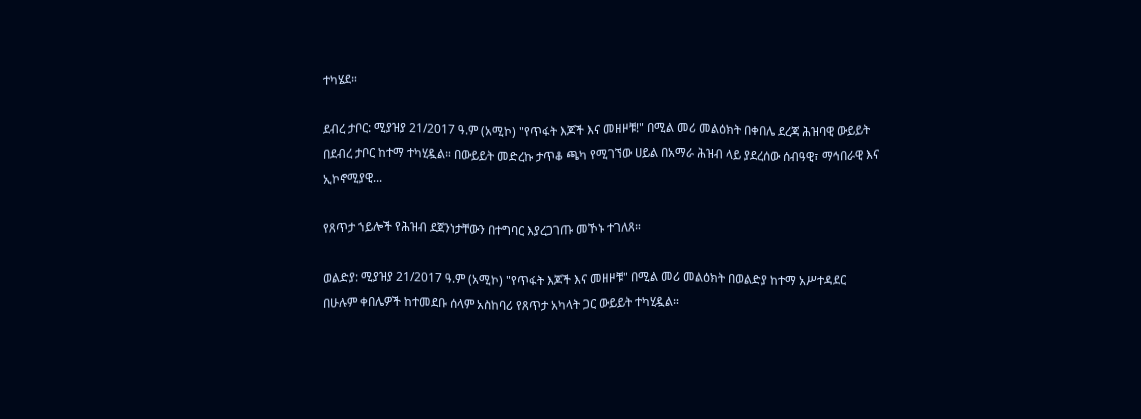ተካሄደ።

ደብረ ታቦር: ሚያዝያ 21/2017 ዓ.ም (አሚኮ) "የጥፋት እጆች እና መዘዞቹ!" በሚል መሪ መልዕክት በቀበሌ ደረጃ ሕዝባዊ ውይይት በደብረ ታቦር ከተማ ተካሂዷል። በውይይት መድረኩ ታጥቆ ጫካ የሚገኘው ሀይል በአማራ ሕዝብ ላይ ያደረሰው ሰብዓዊ፣ ማኅበራዊ እና ኢኮኖሚያዊ...

የጸጥታ ኀይሎች የሕዝብ ደጀንነታቸውን በተግባር እያረጋገጡ መኾኑ ተገለጸ።

ወልድያ: ሚያዝያ 21/2017 ዓ.ም (አሚኮ) "የጥፋት እጆች እና መዘዞቹ" በሚል መሪ መልዕክት በወልድያ ከተማ አሥተዳደር በሁሉም ቀበሌዎች ከተመደቡ ሰላም አስከባሪ የጸጥታ አካላት ጋር ውይይት ተካሂዷል።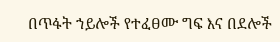በጥፋት ኀይሎች የተፈፀሙ ግፍ እና በደሎች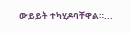ውይይት ተካሂዶባቸዋል።...